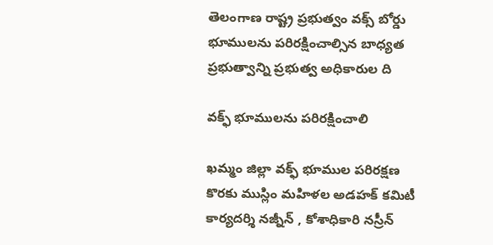తెలంగాణ రాష్ట్ర ప్రభుత్వం వక్స్ బోర్డు భూములను పరిరక్షించాల్సిన బాధ్యత ప్రభుత్వాన్ని ప్రభుత్వ అధికారుల ది

వక్ఫ్ భూములను పరిరక్షించాలి

ఖమ్మం జిల్లా వక్ఫ్ భూముల పరిరక్షణ కొరకు ముస్లిం మహిళల అడహక్ కమిటీ కార్యదర్శి నజ్నీన్ , కోశాధికారి నస్రీన్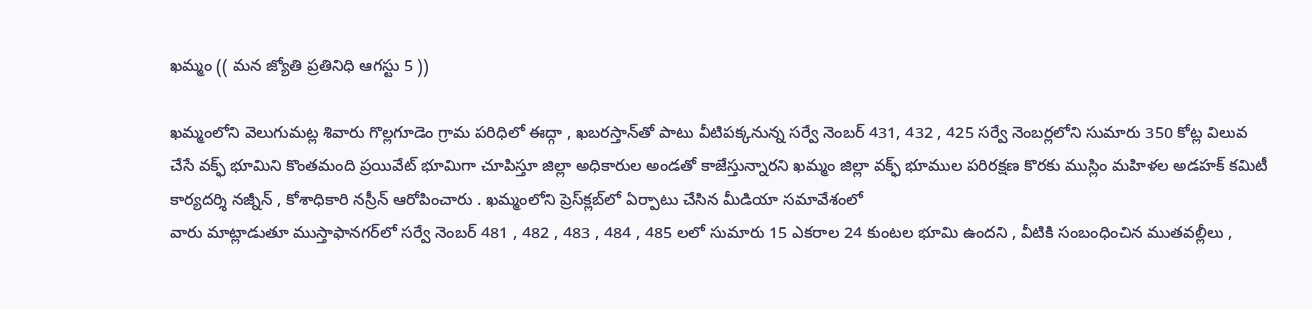ఖమ్మం (( మన జ్యోతి ప్రతినిధి ఆగస్టు 5 ))

ఖమ్మంలోని వెలుగుమట్ల శివారు గొల్లగూడెం గ్రామ పరిధిలో ఈద్గా , ఖబరస్తాన్‌తో పాటు వీటిపక్కనున్న సర్వే నెంబర్ 431, 432 , 425 సర్వే నెంబర్లలోని సుమారు 350 కోట్ల విలువ చేసే వక్ఫ్ భూమిని కొంతమంది ప్రయివేట్ భూమిగా చూపిస్తూ జిల్లా అధికారుల అండతో కాజేస్తున్నారని ఖమ్మం జిల్లా వక్ఫ్ భూముల పరిరక్షణ కొరకు ముస్లిం మహిళల అడహక్ కమిటీ కార్యదర్శి నజ్నీన్ , కోశాధికారి నస్రీన్ ఆరోపించారు . ఖమ్మంలోని ప్రెస్‌క్లబ్‌లో ఏర్పాటు చేసిన మీడియా సమావేశంలో
వారు మాట్లాడుతూ ముస్తాఫానగర్‌లో సర్వే నెంబర్ 481 , 482 , 483 , 484 , 485 లలో సుమారు 15 ఎకరాల 24 కుంటల భూమి ఉందని , వీటికి సంబంధించిన ముతవల్లీలు ,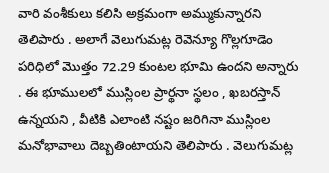వారి వంశీకులు కలిసి అక్రమంగా అమ్ముకున్నారని తెలిపారు . అలాగే వెలుగుమట్ల రెవెన్యూ గొల్లగూడెం పరిధిలో మొత్తం 72.29 కుంటల భూమి ఉందని అన్నారు . ఈ భూములలో ముస్లింల ప్రార్థనా స్థలం , ఖబరస్తాన్ ఉన్నయని , వీటికి ఎలాంటి నష్టం జరిగినా ముస్లింల మనోభావాలు దెబ్బతింటాయని తెలిపారు . వెలుగుమట్ల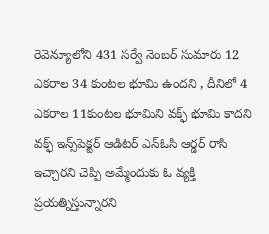రెవెన్యూలోని 431 సర్వే నెంబర్ సుమారు 12 ఎకరాల 34 కుంటల భూమి ఉందని , దీనిలో 4 ఎకరాల 11కుంటల భూమిని వక్ఫ్ భూమి కాదని వక్ఫ్ ఇన్స్‌పెక్టర్ ఆడిటర్ ఎన్‌ఓసి ఆర్డర్ రాసి ఇచ్చారని చెప్పి అమ్మేందుకు ఓ వ్యక్తి ప్రయత్నిస్తున్నారని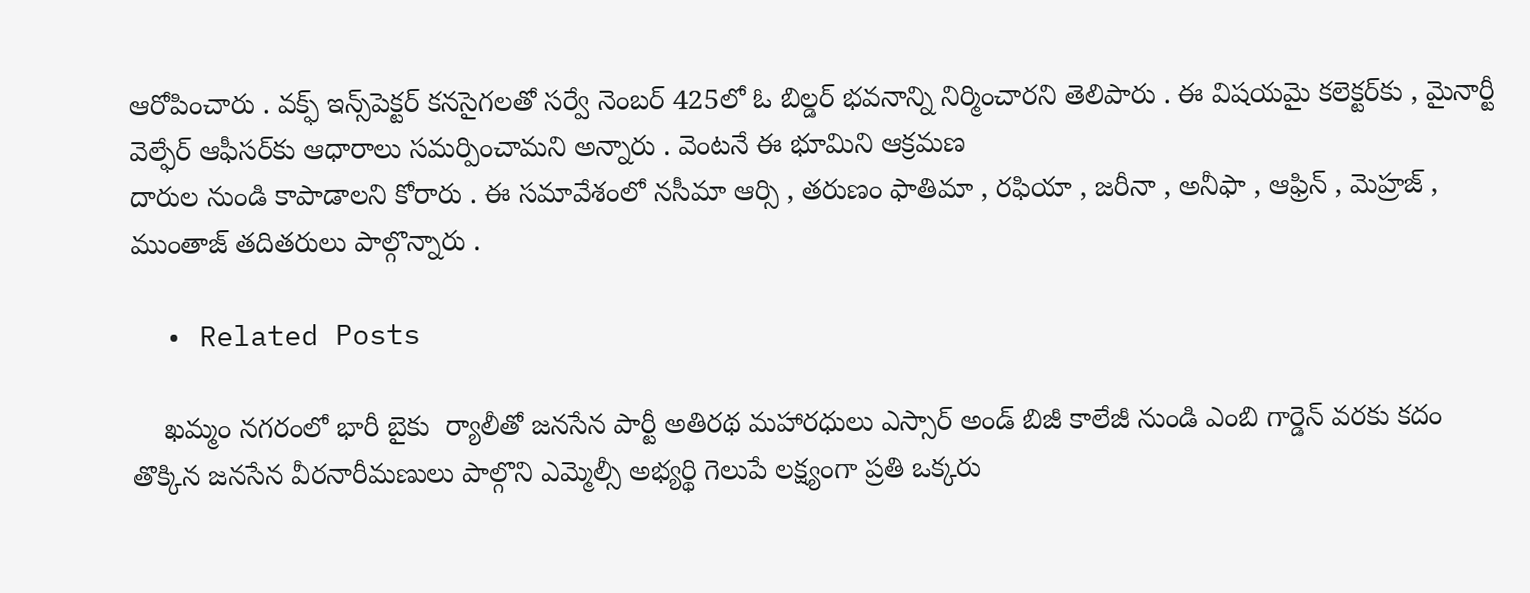ఆరోపించారు . వక్ఫ్ ఇన్స్‌పెక్టర్ కనసైగలతో సర్వే నెంబర్ 425లో ఓ బిల్డర్ భవనాన్ని నిర్మించారని తెలిపారు . ఈ విషయమై కలెక్టర్‌కు , మైనార్టీ వెల్ఫేర్ ఆఫీసర్‌కు ఆధారాలు సమర్పించామని అన్నారు . వెంటనే ఈ భూమిని ఆక్రమణ
దారుల నుండి కాపాడాలని కోరారు . ఈ సమావేశంలో నసీమా ఆర్సి , తరుణం ఫాతిమా , రఫియా , జరీనా , అనీఫా , ఆఫ్రిన్ , మెహ్రజ్ , ముంతాజ్ తదితరులు పాల్గొన్నారు .

  • Related Posts

    ఖమ్మం నగరంలో భారీ బైకు  ర్యాలీతో జనసేన పార్టీ అతిరథ మహారధులు ఎస్సార్ అండ్ బిజీ కాలేజీ నుండి ఎంబి గార్డెన్ వరకు కదం తొక్కిన జనసేన వీరనారీమణులు పాల్గొని ఎమ్మెల్సీ అభ్యర్థి గెలుపే లక్ష్యంగా ప్రతి ఒక్కరు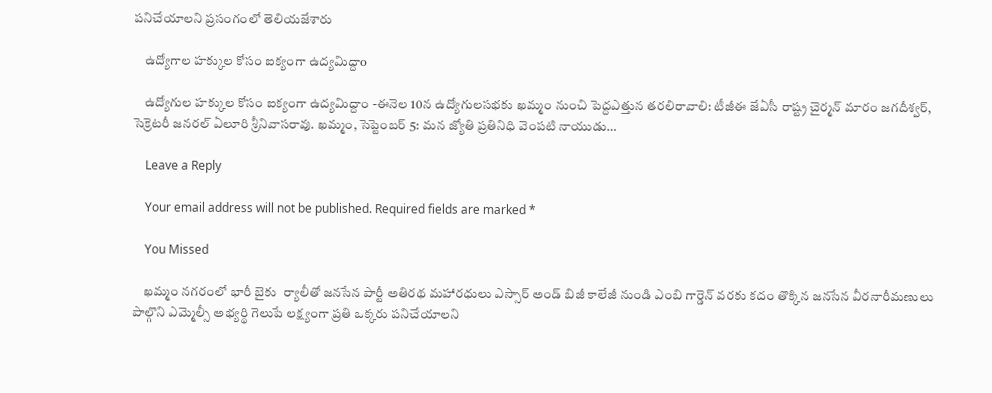పనిచేయాలని ప్రసంగంలో తెలియజేశారు

    ఉద్యోగాల హక్కుల కోసం ఐక్యంగా ఉద్యమిద్దాo

    ఉద్యోగుల హక్కుల కోసం ఐక్యంగా ఉద్యమిద్దాం -ఈనెల 10న ఉద్యోగులసభకు ఖమ్మం నుంచి పెద్దఎత్తున తరలిరావాలి: టీజీఈ జేఏసీ రాష్ట్ర చైర్మన్ మారం జగదీశ్వర్, సెక్రెటరీ జనరల్ ఏలూరి శ్రీనివాసరావు. ఖమ్మం, సెప్టెంబర్ 5: మన జ్యోతి ప్రతినిధి వెంపటి నాయుడు…

    Leave a Reply

    Your email address will not be published. Required fields are marked *

    You Missed

    ఖమ్మం నగరంలో భారీ బైకు  ర్యాలీతో జనసేన పార్టీ అతిరథ మహారధులు ఎస్సార్ అండ్ బిజీ కాలేజీ నుండి ఎంబి గార్డెన్ వరకు కదం తొక్కిన జనసేన వీరనారీమణులు పాల్గొని ఎమ్మెల్సీ అభ్యర్థి గెలుపే లక్ష్యంగా ప్రతి ఒక్కరు పనిచేయాలని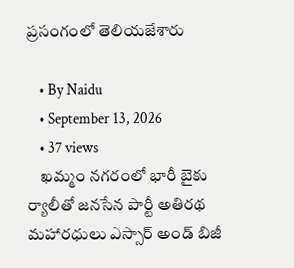ప్రసంగంలో తెలియజేశారు

    • By Naidu
    • September 13, 2026
    • 37 views
    ఖమ్మం నగరంలో భారీ బైకు  ర్యాలీతో జనసేన పార్టీ అతిరథ మహారధులు ఎస్సార్ అండ్ బిజీ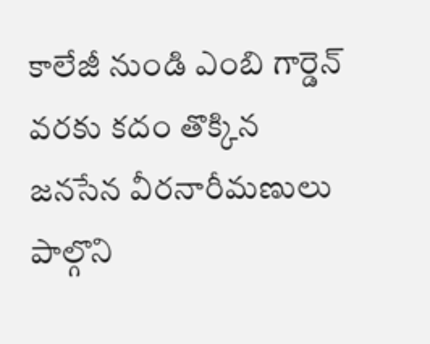కాలేజీ నుండి ఎంబి గార్డెన్ వరకు కదం తొక్కిన జనసేన వీరనారీమణులు పాల్గొని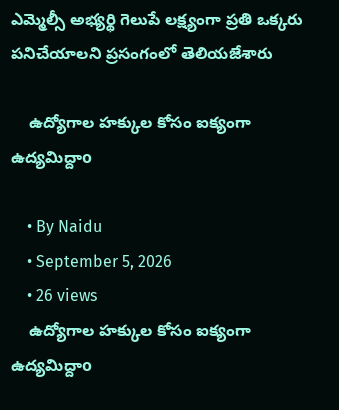ఎమ్మెల్సీ అభ్యర్థి గెలుపే లక్ష్యంగా ప్రతి ఒక్కరు పనిచేయాలని ప్రసంగంలో తెలియజేశారు

    ఉద్యోగాల హక్కుల కోసం ఐక్యంగా ఉద్యమిద్దాo

    • By Naidu
    • September 5, 2026
    • 26 views
    ఉద్యోగాల హక్కుల కోసం ఐక్యంగా ఉద్యమిద్దాo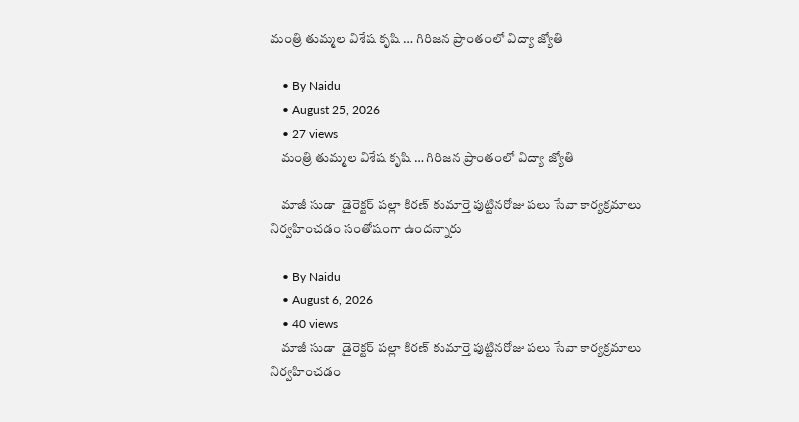మంత్రి తుమ్మల విశేష కృషి … గిరిజన ప్రాంతంలో విద్యా జ్యోతి

    • By Naidu
    • August 25, 2026
    • 27 views
    మంత్రి తుమ్మల విశేష కృషి … గిరిజన ప్రాంతంలో విద్యా జ్యోతి

    మాజీ సుడా  డైరెక్టర్ పల్లా కిరణ్ కుమార్తె పుట్టినరోజు పలు సేవా కార్యక్రమాలు నిర్వహించడం సంతోషంగా ఉందన్నారు

    • By Naidu
    • August 6, 2026
    • 40 views
    మాజీ సుడా  డైరెక్టర్ పల్లా కిరణ్ కుమార్తె పుట్టినరోజు పలు సేవా కార్యక్రమాలు నిర్వహించడం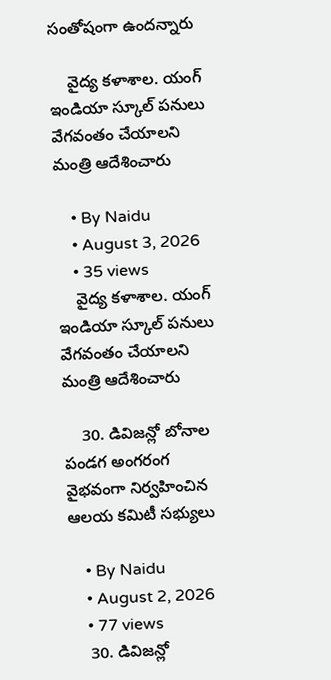సంతోషంగా ఉందన్నారు

    వైద్య కళాశాల. యంగ్ ఇండియా స్కూల్ పనులు వేగవంతం చేయాలని మంత్రి ఆదేశించారు

    • By Naidu
    • August 3, 2026
    • 35 views
    వైద్య కళాశాల. యంగ్ ఇండియా స్కూల్ పనులు వేగవంతం చేయాలని మంత్రి ఆదేశించారు

    30. డివిజన్లో బోనాల పండగ అంగరంగ వైభవంగా నిర్వహించిన ఆలయ కమిటీ సభ్యులు

    • By Naidu
    • August 2, 2026
    • 77 views
    30. డివిజన్లో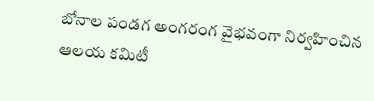బోనాల పండగ అంగరంగ వైభవంగా నిర్వహించిన ఆలయ కమిటీ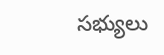సభ్యులు